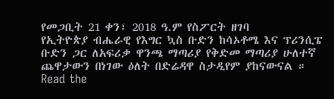የመጋቢት 21 ቀን፣ 2018 ዓ.ም የስፖርት ዘገባ
የኢትዮጵያ ብሔራዊ የእግር ኳስ ቡድን ከሳኦቶሜ እና ፕሪንሲፔ ቡድን ጋር ለአፍሪቃ ዋንጫ ማጣሪያ የቅድመ ማጣሪያ ሁለተኛ ጨዋታውን በነገው ዕለት በድሬዳዋ ስታዲየም ያከናውናል ።
Read the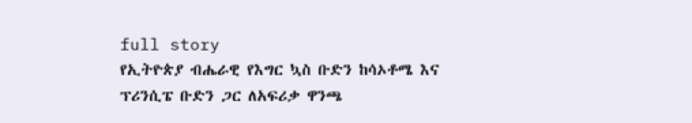full story
የኢትዮጵያ ብሔራዊ የእግር ኳስ ቡድን ከሳኦቶሜ እና ፕሪንሲፔ ቡድን ጋር ለአፍሪቃ ዋንጫ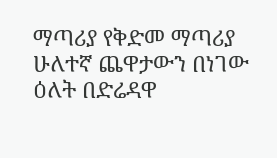ማጣሪያ የቅድመ ማጣሪያ ሁለተኛ ጨዋታውን በነገው ዕለት በድሬዳዋ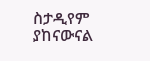ስታዲየም ያከናውናል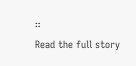።
Read the full story